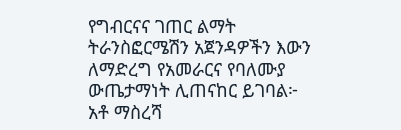የግብርናና ገጠር ልማት ትራንስፎርሜሽን አጀንዳዎችን እውን ለማድረግ የአመራርና የባለሙያ ውጤታማነት ሊጠናከር ይገባል፦ አቶ ማስረሻ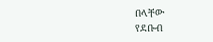በላቸው
የደቡብ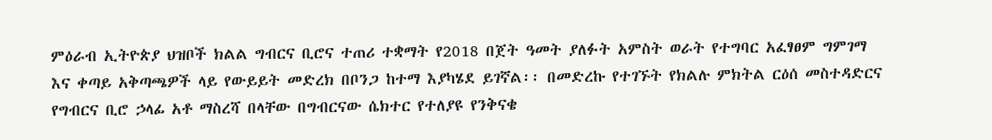ምዕራብ ኢትዮጵያ ህዝቦች ክልል ግብርና ቢሮና ተጠሪ ተቋማት የ2018 በጀት ዓመት ያለፉት አምስት ወራት የተግባር አፈፃፀም ግምገማ እና ቀጣይ አቅጣጫዎች ላይ የውይይት መድረክ በቦንጋ ከተማ እያካሄደ ይገኛል፡፡ በመድረኩ የተገኙት የክልሉ ምክትል ርዕሰ መስተዳድርና የግብርና ቢሮ ኃላፊ አቶ ማስረሻ በላቸው በግብርናው ሴክተር የተለያዩ የንቅናቄ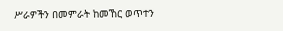ሥራዎችን በመምራት ከመኸር ወጥተን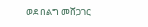ወደ በልግ መሸጋገር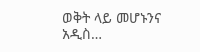ወቅት ላይ መሆኑንና አዲስ…